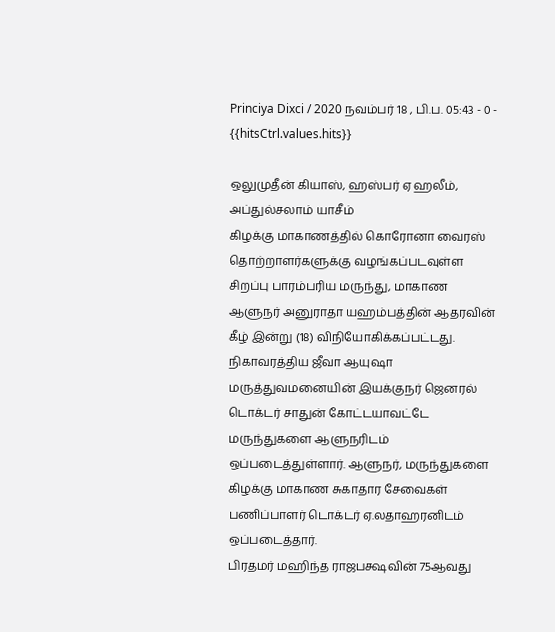Princiya Dixci / 2020 நவம்பர் 18 , பி.ப. 05:43 - 0 - {{hitsCtrl.values.hits}}

ஒலுமுதீன் கியாஸ், ஹஸ்பர் ஏ ஹலீம், அப்துல்சலாம் யாசீம்
கிழக்கு மாகாணத்தில் கொரோனா வைரஸ் தொற்றாளர்களுக்கு வழங்கப்படவுள்ள சிறப்பு பாரம்பரிய மருந்து, மாகாண ஆளுநர் அனுராதா யஹம்பத்தின் ஆதரவின் கீழ் இன்று (18) விநியோகிக்கப்பட்டது.
நிகாவரத்திய ஜீவா ஆயுஷா மருத்துவமனையின் இயக்குநர் ஜெனரல் டொக்டர் சாதுன் கோட்டயாவட்டே மருந்துகளை ஆளுநரிடம் ஒப்படைத்துள்ளார். ஆளுநர், மருந்துகளை கிழக்கு மாகாண சுகாதார சேவைகள் பணிப்பாளர் டொக்டர் ஏ.லதாஹரனிடம் ஒப்படைத்தார்.
பிரதமர் மஹிந்த ராஜபக்ஷவின் 75ஆவது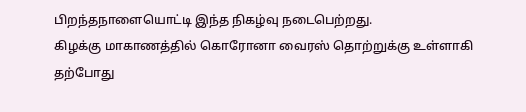பிறந்தநாளையொட்டி இந்த நிகழ்வு நடைபெற்றது.
கிழக்கு மாகாணத்தில் கொரோனா வைரஸ் தொற்றுக்கு உள்ளாகி தற்போது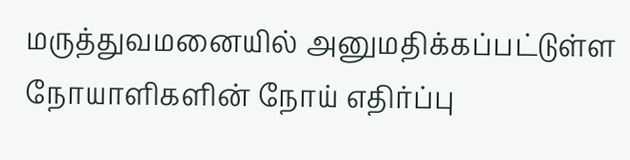மருத்துவமனையில் அனுமதிக்கப்பட்டுள்ள நோயாளிகளின் நோய் எதிர்ப்பு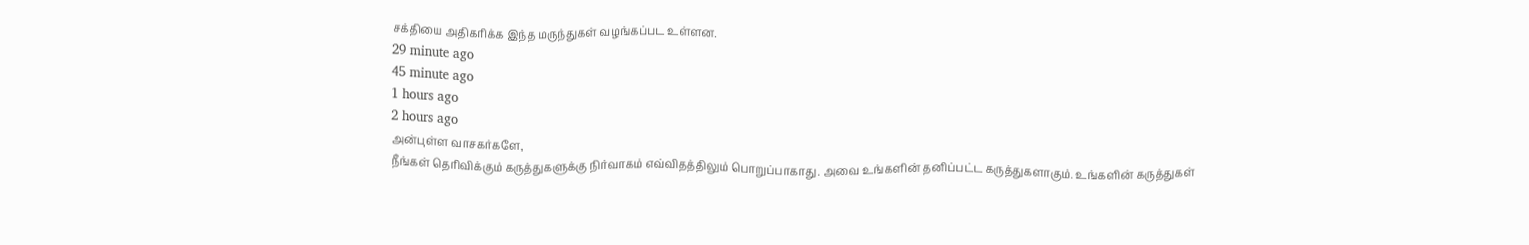சக்தியை அதிகரிக்க இந்த மருந்துகள் வழங்கப்பட உள்ளன.
29 minute ago
45 minute ago
1 hours ago
2 hours ago
அன்புள்ள வாசகர்களே,
நீங்கள் தெரிவிக்கும் கருத்துகளுக்கு நிர்வாகம் எவ்விதத்திலும் பொறுப்பாகாது. அவை உங்களின் தனிப்பட்ட கருத்துகளாகும். உங்களின் கருத்துகள்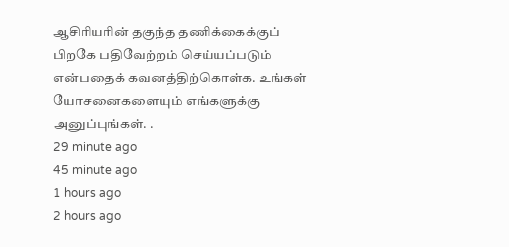ஆசிரியரின் தகுந்த தணிக்கைக்குப் பிறகே பதிவேற்றம் செய்யப்படும் என்பதைக் கவனத்திற்கொள்க. உங்கள் யோசனைகளையும் எங்களுக்கு அனுப்புங்கள். .
29 minute ago
45 minute ago
1 hours ago
2 hours ago